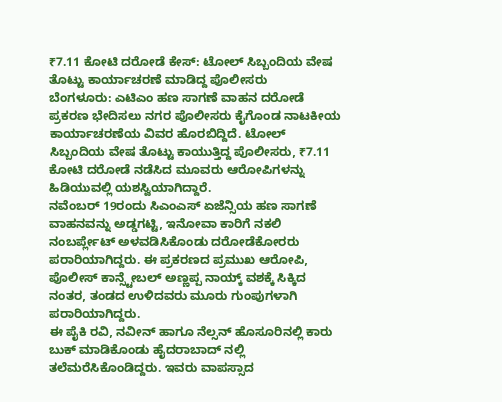₹7.11 ಕೋಟಿ ದರೋಡೆ ಕೇಸ್: ಟೋಲ್ ಸಿಬ್ಬಂದಿಯ ವೇಷ ತೊಟ್ಟು ಕಾರ್ಯಾಚರಣೆ ಮಾಡಿದ್ದ ಪೊಲೀಸರು
ಬೆಂಗಳೂರು: ಎಟಿಎಂ ಹಣ ಸಾಗಣೆ ವಾಹನ ದರೋಡೆ ಪ್ರಕರಣ ಭೇದಿಸಲು ನಗರ ಪೊಲೀಸರು ಕೈಗೊಂಡ ನಾಟಕೀಯ ಕಾರ್ಯಾಚರಣೆಯ ವಿವರ ಹೊರಬಿದ್ದಿದೆ. ಟೋಲ್ ಸಿಬ್ಬಂದಿಯ ವೇಷ ತೊಟ್ಟು ಕಾಯುತ್ತಿದ್ದ ಪೊಲೀಸರು, ₹7.11 ಕೋಟಿ ದರೋಡೆ ನಡೆಸಿದ ಮೂವರು ಆರೋಪಿಗಳನ್ನು ಹಿಡಿಯುವಲ್ಲಿ ಯಶಸ್ವಿಯಾಗಿದ್ದಾರೆ.
ನವೆಂಬರ್ 19ರಂದು ಸಿಎಂಎಸ್ ಏಜೆನ್ಸಿಯ ಹಣ ಸಾಗಣೆ ವಾಹನವನ್ನು ಅಡ್ಡಗಟ್ಟಿ, ಇನೋವಾ ಕಾರಿಗೆ ನಕಲಿ ನಂಬರ್ಪ್ಲೇಟ್ ಅಳವಡಿಸಿಕೊಂಡು ದರೋಡೆಕೋರರು ಪರಾರಿಯಾಗಿದ್ದರು. ಈ ಪ್ರಕರಣದ ಪ್ರಮುಖ ಆರೋಪಿ, ಪೊಲೀಸ್ ಕಾನ್ಸ್ಟೇಬಲ್ ಅಣ್ಣಪ್ಪ ನಾಯ್ಕ್ ವಶಕ್ಕೆ ಸಿಕ್ಕಿದ ನಂತರ, ತಂಡದ ಉಳಿದವರು ಮೂರು ಗುಂಪುಗಳಾಗಿ ಪರಾರಿಯಾಗಿದ್ದರು.
ಈ ಪೈಕಿ ರವಿ, ನವೀನ್ ಹಾಗೂ ನೆಲ್ಸನ್ ಹೊಸೂರಿನಲ್ಲಿ ಕಾರು ಬುಕ್ ಮಾಡಿಕೊಂಡು ಹೈದರಾಬಾದ್ ನಲ್ಲಿ ತಲೆಮರೆಸಿಕೊಂಡಿದ್ದರು. ಇವರು ವಾಪಸ್ಸಾದ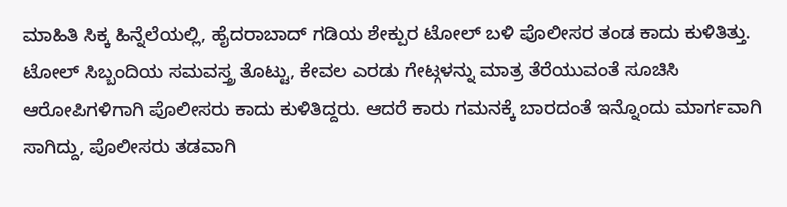ಮಾಹಿತಿ ಸಿಕ್ಕ ಹಿನ್ನೆಲೆಯಲ್ಲಿ, ಹೈದರಾಬಾದ್ ಗಡಿಯ ಶೇಕ್ಪುರ ಟೋಲ್ ಬಳಿ ಪೊಲೀಸರ ತಂಡ ಕಾದು ಕುಳಿತಿತ್ತು. ಟೋಲ್ ಸಿಬ್ಬಂದಿಯ ಸಮವಸ್ತ್ರ ತೊಟ್ಟು, ಕೇವಲ ಎರಡು ಗೇಟ್ಗಳನ್ನು ಮಾತ್ರ ತೆರೆಯುವಂತೆ ಸೂಚಿಸಿ ಆರೋಪಿಗಳಿಗಾಗಿ ಪೊಲೀಸರು ಕಾದು ಕುಳಿತಿದ್ದರು. ಆದರೆ ಕಾರು ಗಮನಕ್ಕೆ ಬಾರದಂತೆ ಇನ್ನೊಂದು ಮಾರ್ಗವಾಗಿ ಸಾಗಿದ್ದು, ಪೊಲೀಸರು ತಡವಾಗಿ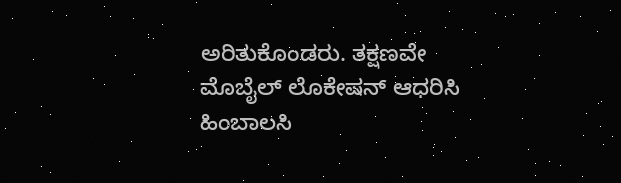ಅರಿತುಕೊಂಡರು. ತಕ್ಷಣವೇ ಮೊಬೈಲ್ ಲೊಕೇಷನ್ ಆಧರಿಸಿ ಹಿಂಬಾಲಸಿ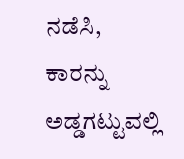ನಡೆಸಿ, ಕಾರನ್ನು ಅಡ್ಡಗಟ್ಟುವಲ್ಲಿ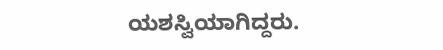ಯಶಸ್ವಿಯಾಗಿದ್ದರು.